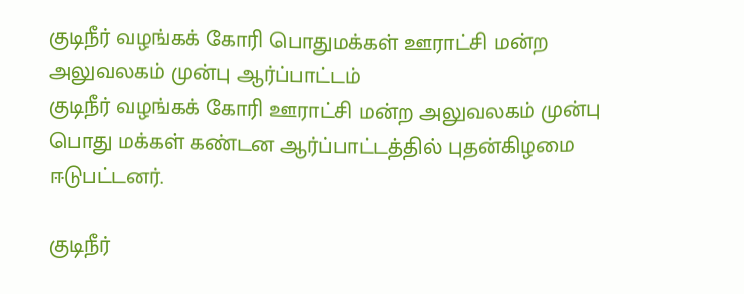குடிநீர் வழங்கக் கோரி பொதுமக்கள் ஊராட்சி மன்ற அலுவலகம் முன்பு ஆர்ப்பாட்டம்
குடிநீர் வழங்கக் கோரி ஊராட்சி மன்ற அலுவலகம் முன்பு பொது மக்கள் கண்டன ஆர்ப்பாட்டத்தில் புதன்கிழமை ஈடுபட்டனர்.

குடிநீர்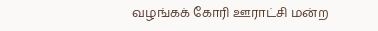வழங்கக் கோரி ஊராட்சி மன்ற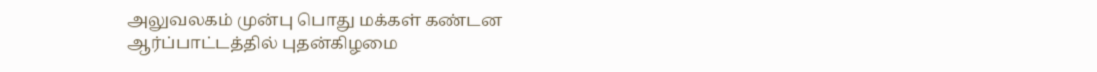அலுவலகம் முன்பு பொது மக்கள் கண்டன ஆர்ப்பாட்டத்தில் புதன்கிழமை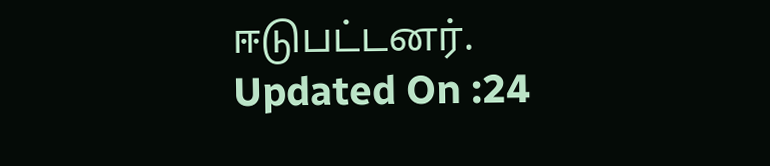ஈடுபட்டனர்.
Updated On :24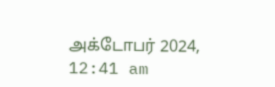அக்டோபர் 2024, 12:41 am